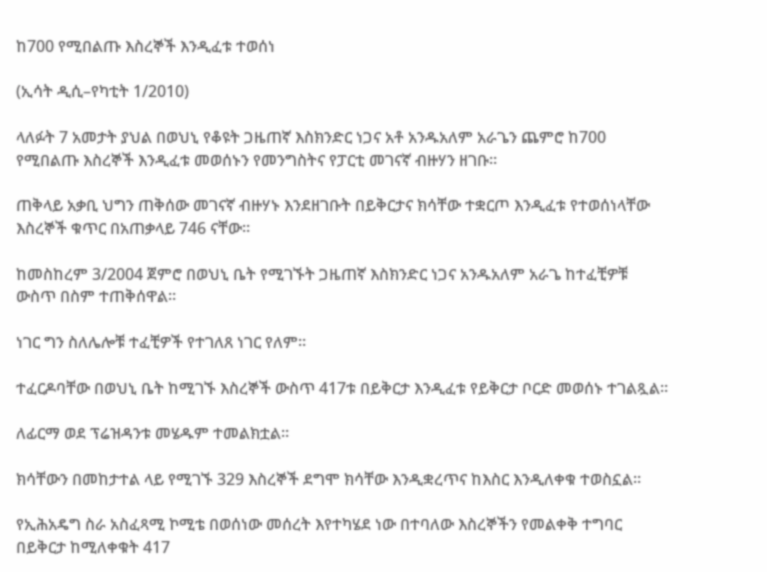ከ700 የሚበልጡ እስረኞች እንዲፈቱ ተወሰነ

(ኢሳት ዲሲ–የካቲት 1/2010)

ላለፉት 7 አመታት ያህል በወህኒ የቆዩት ጋዜጠኛ እስክንድር ነጋና አቶ አንዱአለም አራጌን ጨምሮ ከ700 የሚበልጡ እስረኞች እንዲፈቱ መወሰኑን የመንግስትና የፓርቲ መገናኛ ብዙሃን ዘገቡ።

ጠቅላይ አቃቢ ህግን ጠቅሰው መገናኛ ብዙሃኑ እንደዘገቡት በይቅርታና ክሳቸው ተቋርጦ እንዲፈቱ የተወሰነላቸው እስረኞች ቁጥር በአጠቃላይ 746 ናቸው።

ከመስከረም 3/2004 ጀምሮ በወህኒ ቤት የሚገኙት ጋዜጠኛ እስክንድር ነጋና አንዱአለም አራጌ ከተፈቺዎቹ ውስጥ በስም ተጠቅሰዋል።

ነገር ግን ስለሌሎቹ ተፈቺዎች የተገለጸ ነገር የለም።

ተፈርዶባቸው በወህኒ ቤት ከሚገኙ እስረኞች ውስጥ 417ቱ በይቅርታ እንዲፈቱ የይቅርታ ቦርድ መወሰኑ ተገልጿል።

ለፊርማ ወደ ፕሬዝዳንቱ መሄዱም ተመልክቷል።

ክሳቸውን በመከታተል ላይ የሚገኙ 329 እስረኞች ደግሞ ክሳቸው እንዲቋረጥና ከእስር እንዲለቀቁ ተወስኗል።

የኢሕአዴግ ስራ አስፈጻሚ ኮሚቴ በወሰነው መሰረት እየተካሄደ ነው በተባለው እስረኞችን የመልቀቅ ተግባር በይቅርታ ከሚለቀቁት 417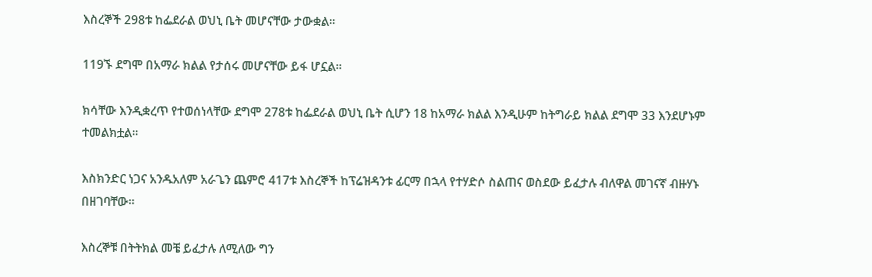እስረኞች 298ቱ ከፌደራል ወህኒ ቤት መሆናቸው ታውቋል።

119ኙ ደግሞ በአማራ ክልል የታሰሩ መሆናቸው ይፋ ሆኗል።

ክሳቸው እንዲቋረጥ የተወሰነላቸው ደግሞ 278ቱ ከፌደራል ወህኒ ቤት ሲሆን 18 ከአማራ ክልል እንዲሁም ከትግራይ ክልል ደግሞ 33 እንደሆኑም ተመልክቷል።

እስክንድር ነጋና አንዱአለም አራጌን ጨምሮ 417ቱ እስረኞች ከፕሬዝዳንቱ ፊርማ በኋላ የተሃድሶ ስልጠና ወስደው ይፈታሉ ብለዋል መገናኛ ብዙሃኑ በዘገባቸው።

እስረኞቹ በትትክል መቼ ይፈታሉ ለሚለው ግን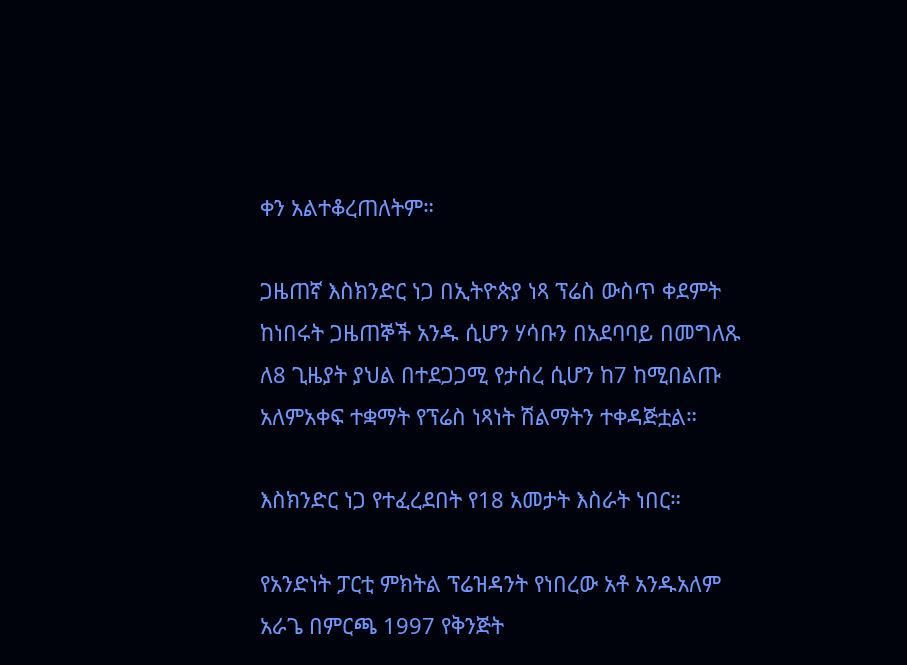ቀን አልተቆረጠለትም።

ጋዜጠኛ እስክንድር ነጋ በኢትዮጵያ ነጻ ፕሬስ ውስጥ ቀደምት ከነበሩት ጋዜጠኞች አንዱ ሲሆን ሃሳቡን በአደባባይ በመግለጹ ለ8 ጊዜያት ያህል በተደጋጋሚ የታሰረ ሲሆን ከ7 ከሚበልጡ አለምአቀፍ ተቋማት የፕሬስ ነጻነት ሽልማትን ተቀዳጅቷል።

እስክንድር ነጋ የተፈረደበት የ18 አመታት እስራት ነበር።

የአንድነት ፓርቲ ምክትል ፕሬዝዳንት የነበረው አቶ አንዱአለም አራጌ በምርጫ 1997 የቅንጅት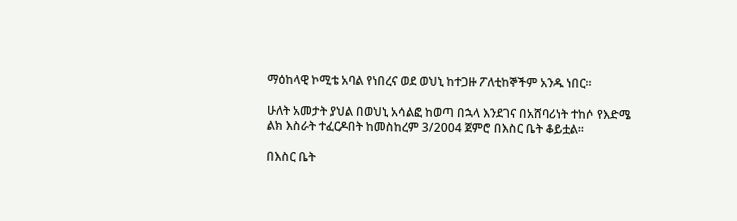ማዕከላዊ ኮሚቴ አባል የነበረና ወደ ወህኒ ከተጋዙ ፖለቲከኞችም አንዱ ነበር።

ሁለት አመታት ያህል በወህኒ አሳልፎ ከወጣ በኋላ እንደገና በአሸባሪነት ተከሶ የእድሜ ልክ እስራት ተፈርዶበት ከመስከረም 3/2004 ጀምሮ በእስር ቤት ቆይቷል።

በእስር ቤት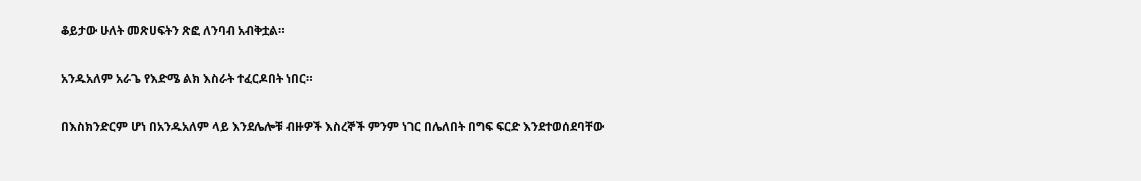ቆይታው ሁለት መጽሀፍትን ጽፎ ለንባብ አብቅቷል።

አንዱአለም አራጌ የእድሜ ልክ እስራት ተፈርዶበት ነበር።

በእስክንድርም ሆነ በአንዱአለም ላይ እንደሌሎቹ ብዙዎች እስረኞች ምንም ነገር በሌለበት በግፍ ፍርድ እንደተወሰደባቸው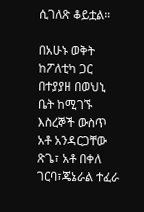ሲገለጽ ቆይቷል።

በአሁኑ ወቅት ከፖለቲካ ጋር በተያያዘ በወህኒ ቤት ከሚገኙ እስረኞች ውስጥ አቶ አንዳርጋቸው ጽጌ፣ አቶ በቀለ ገርባ፣ጄኔራል ተፈራ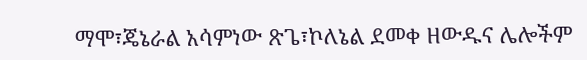ማሞ፣ጄኔራል አሳምነው ጽጌ፣ኮለኔል ደመቀ ዘውዱና ሌሎችም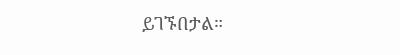ይገኙበታል።